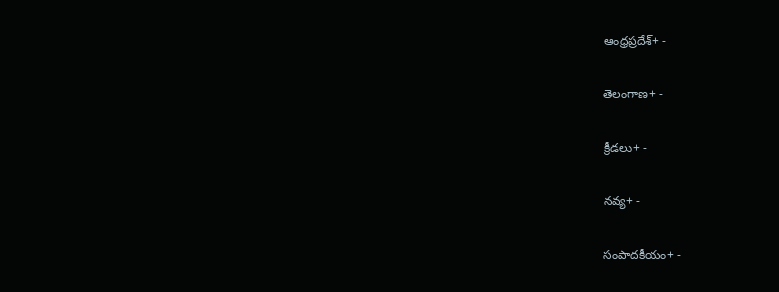ఆంధ్రప్రదేశ్+ -

తెలంగాణ+ -

క్రీడలు+ -

నవ్య+ -

సంపాదకీయం+ -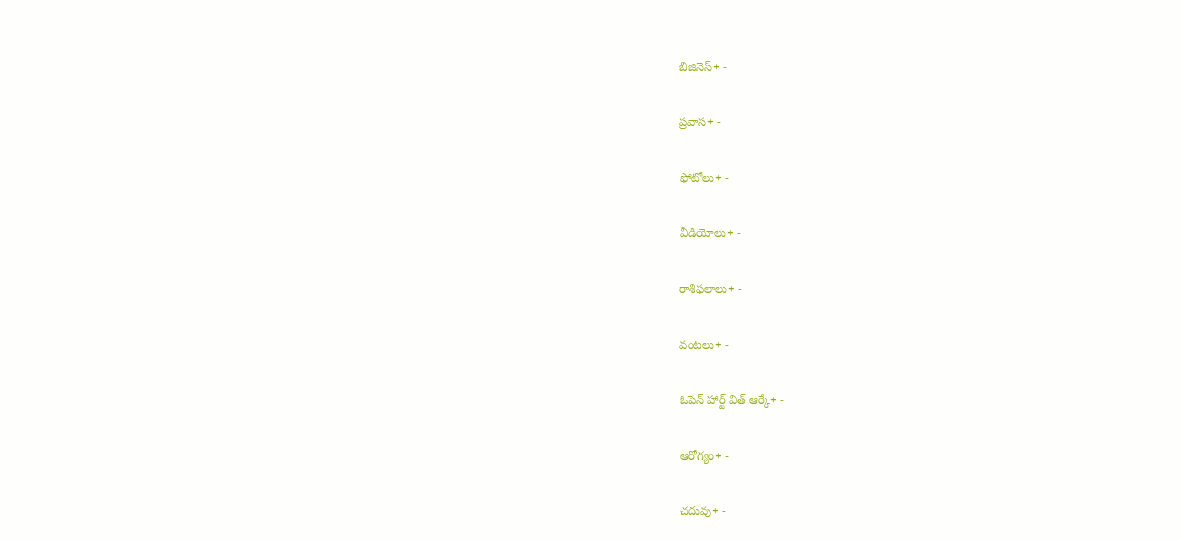బిజినెస్+ -

ప్రవాస+ -

ఫోటోలు+ -

వీడియోలు+ -

రాశిఫలాలు+ -

వంటలు+ -

ఓపెన్ హార్ట్ విత్ ఆర్కే+ -

ఆరోగ్యం+ -

చదువు+ -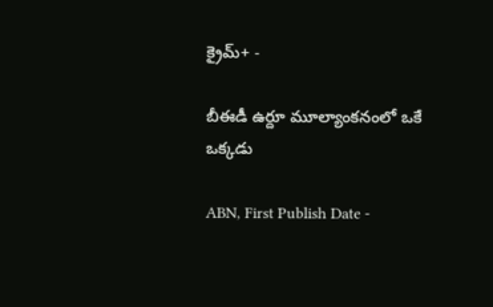క్రైమ్+ -

బీఈడీ ఉర్దూ మూల్యాంకనంలో ఒకే ఒక్కడు

ABN, First Publish Date -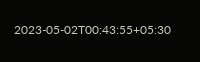2023-05-02T00:43:55+05:30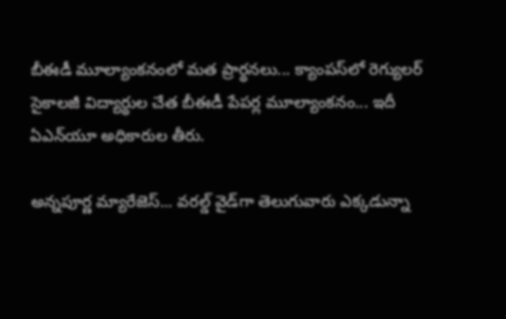బీఈడీ మూల్యాంకనంలో మత ప్రార్థనలు... క్యాంపస్‌లో రెగ్యులర్‌ సైకాలజీ విద్యార్థుల చేత బీఈడీ పేపర్ల మూల్యాంకనం... ఇదీ ఏఎన్‌యూ అధికారుల తీరు.

అన్నపూర్ణ మ్యారేజెస్... వరల్డ్ వైడ్‌గా తెలుగువారు ఎక్కడున్నా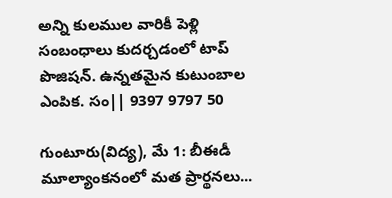అన్ని కులముల వారికీ పెళ్లి సంబంధాలు కుదర్చడంలో టాప్ పొజిషన్. ఉన్నతమైన కుటుంబాల ఎంపిక. సం|| 9397 9797 50

గుంటూరు(విద్య), మే 1: బీఈడీ మూల్యాంకనంలో మత ప్రార్థనలు...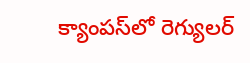క్యాంపస్‌లో రెగ్యులర్‌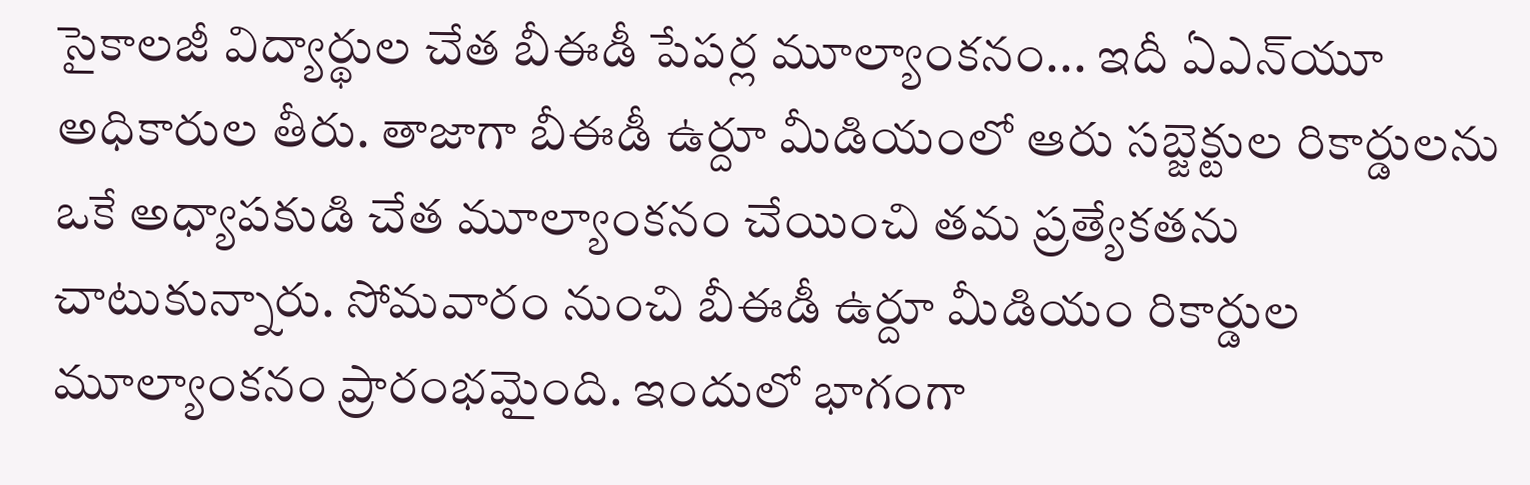సైకాలజీ విద్యార్థుల చేత బీఈడీ పేపర్ల మూల్యాంకనం... ఇదీ ఏఎన్‌యూ అధికారుల తీరు. తాజాగా బీఈడీ ఉర్దూ మీడియంలో ఆరు సబ్జెక్టుల రికార్డులను ఒకే అధ్యాపకుడి చేత మూల్యాంకనం చేయించి తమ ప్రత్యేకతను చాటుకున్నారు. సోమవారం నుంచి బీఈడీ ఉర్దూ మీడియం రికార్డుల మూల్యాంకనం ప్రారంభమైంది. ఇందులో భాగంగా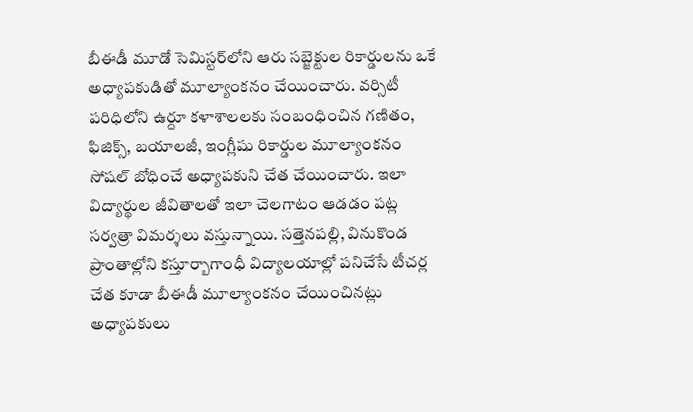బీఈడీ మూడో సెమిస్టర్‌లోని ఆరు సబ్జెక్టుల రికార్డులను ఒకే అధ్యాపకుడితో మూల్యాంకనం చేయించారు. వర్సిటీ పరిధిలోని ఉర్దూ కళాశాలలకు సంబంధించిన గణితం, ఫిజిక్స్‌, బయాలజీ, ఇంగ్లీషు రికార్డుల మూల్యాంకనం సోషల్‌ బోధించే అధ్యాపకుని చేత చేయించారు. ఇలా విద్యార్థుల జీవితాలతో ఇలా చెలగాటం ఆడడం పట్ల సర్వత్రా విమర్శలు వస్తున్నాయి. సత్తెనపల్లి, వినుకొండ ప్రాంతాల్లోని కస్తూర్బాగాంధీ విద్యాలయాల్లో పనిచేసే టీచర్ల చేత కూడా బీఈడీ మూల్యాంకనం చేయించినట్లు అధ్యాపకులు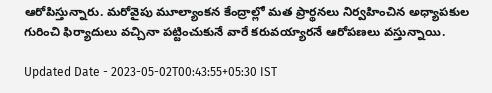ఆరోపిస్తున్నారు. మరోవైపు మూల్యాంకన కేంద్రాల్లో మత ప్రార్థనలు నిర్వహించిన అధ్యాపకుల గురించి ఫిర్యాదులు వచ్చినా పట్టించుకునే వారే కరువయ్యారనే ఆరోపణలు వస్తున్నాయి.

Updated Date - 2023-05-02T00:43:55+05:30 IST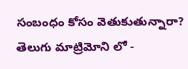సంబంధం కోసం వెతుకుతున్నారా? తెలుగు మాట్రిమోని లో -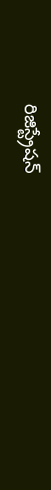రిజిస్ట్రేషన్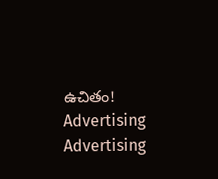ఉచితం!
Advertising
Advertising